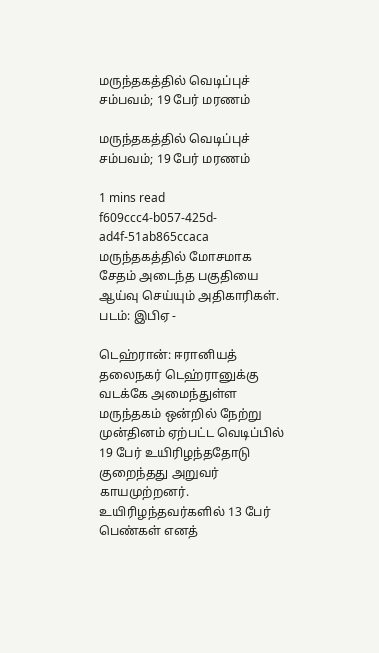மருந்தகத்தில் வெடிப்புச் சம்பவம்; 19 பேர் மரணம்

மருந்தகத்தில் வெடிப்புச் சம்பவம்; 19 பேர் மரணம்

1 mins read
f609ccc4-b057-425d-ad4f-51ab865ccaca
மருந்தகத்தில் மோசமாக சேதம் அடைந்த பகுதியை ஆய்வு செய்யும் அதிகாரிகள். படம்: இபிஏ -

டெஹ்ரான்: ஈரானியத் தலைநகர் டெஹ்ரானுக்கு வடக்கே அமைந்துள்ள மருந்தகம் ஒன்றில் நேற்று முன்தினம் ஏற்பட்ட வெடிப்பில் 19 பேர் உயிரிழந்ததோடு குறைந்தது அறுவர் காயமுற்றனர். உயிரிழந்தவர்களில் 13 பேர் பெண்கள் எனத்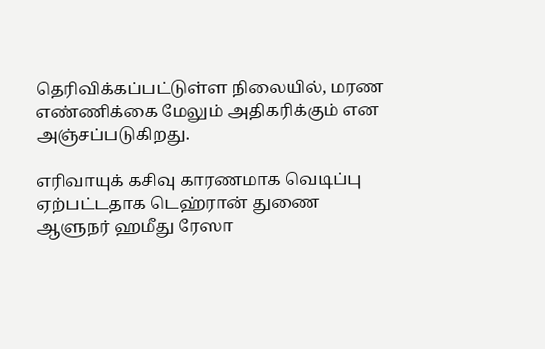தெரிவிக்கப்பட்டுள்ள நிலையில், மரண எண்ணிக்கை மேலும் அதிகரிக்கும் என அஞ்சப்படுகிறது.

எரிவாயுக் கசிவு காரணமாக வெடிப்பு ஏற்பட்டதாக டெஹ்ரான் துணை ஆளுநர் ஹமீது ரேஸா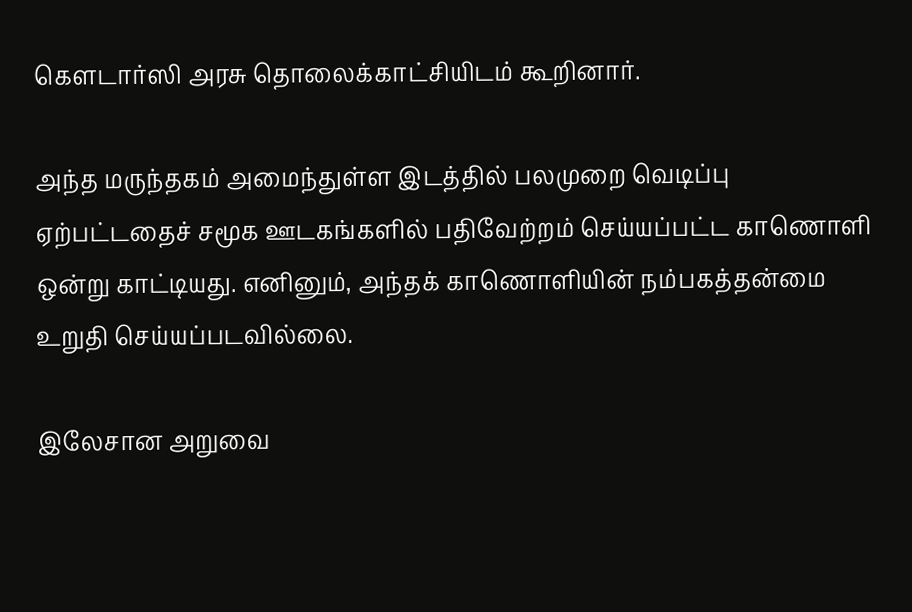கௌடார்ஸி அரசு தொலைக்காட்சியிடம் கூறினார்.

அந்த மருந்தகம் அமைந்துள்ள இடத்தில் பலமுறை வெடிப்பு ஏற்பட்டதைச் சமூக ஊடகங்களில் பதிவேற்றம் செய்யப்பட்ட காணொளி ஒன்று காட்டியது. எனினும், அந்தக் காணொளியின் நம்பகத்தன்மை உறுதி செய்யப்படவில்லை.

இலேசான அறுவை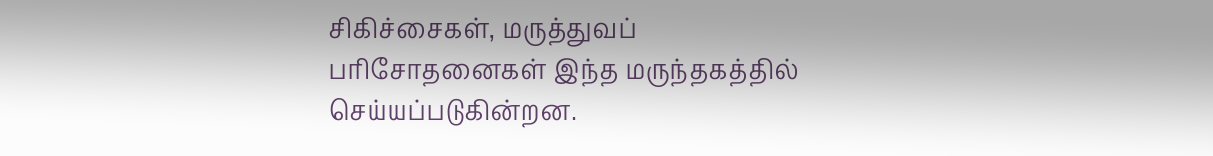சிகிச்சைகள், மருத்துவப் பரிசோதனைகள் இந்த மருந்தகத்தில் செய்யப்படுகின்றன.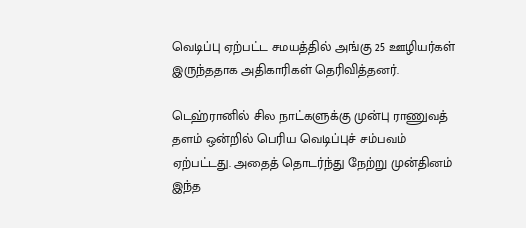வெடிப்பு ஏற்பட்ட சமயத்தில் அங்கு 25 ஊழியர்கள் இருந்ததாக அதிகாரிகள் தெரிவித்தனர்.

டெஹ்ரானில் சில நாட்களுக்கு முன்பு ராணுவத் தளம் ஒன்றில் பெரிய வெடிப்புச் சம்பவம் ஏற்பட்டது. அதைத் தொடர்ந்து நேற்று முன்தினம் இந்த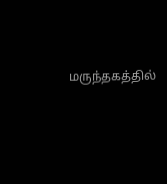மருந்தகத்தில்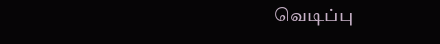வெடிப்பு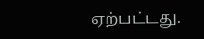ஏற்பட்டது.